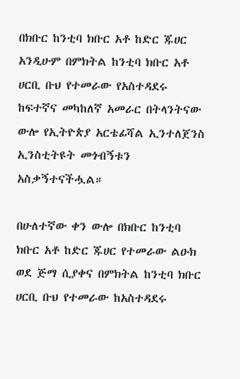በክቡር ከንቲባ ክቡር አቶ ከድር ጁሀር አንዲሁም በምክትል ከንቲባ ክቡር አቶ ሀርቢ ቡህ የተመራው የአስተዳደሩ ከፍተኛና መካከለኛ አመራር በትላንትናው ውሎ የኢትዮጵያ አርቴፊሻል ኢንተለጀንስ ኢንስቲትዩት መጎብኝቱን አስቃኝተናችሗል።

በሁለተኛው ቀን ውሎ በክቡር ከንቲባ ክቡር አቶ ከድር ጁሀር የተመራው ልዑክ ወደ ጅማ ሲያቀና በምክትል ከንቲባ ክቡር ሀርቢ ቡህ የተመራው ከአስተዳደሩ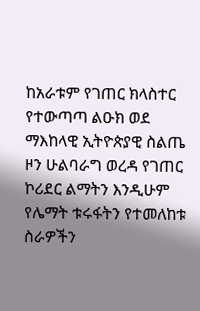ከአራቱም የገጠር ክላስተር የተውጣጣ ልዑክ ወደ ማእከላዊ ኢትዮጵያዊ ስልጤ ዞን ሁልባራግ ወረዳ የገጠር ኮሪደር ልማትን እንዲሁም የሌማት ቱሩፋትን የተመለከቱ ስራዎችን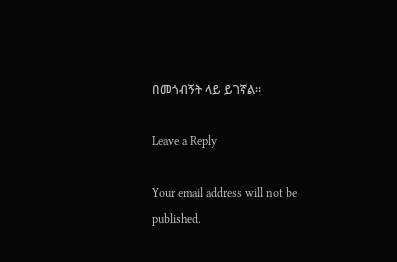በመጎብኝት ላይ ይገኛል።

Leave a Reply

Your email address will not be published.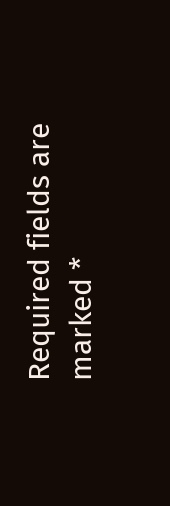Required fields are marked *